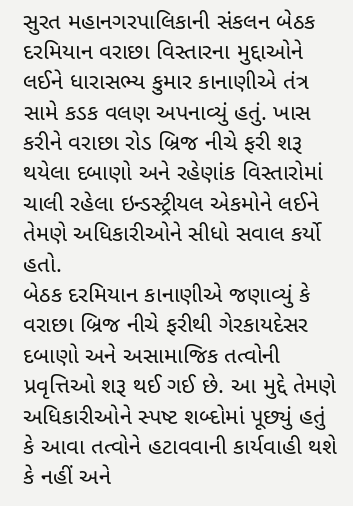સુરત મહાનગરપાલિકાની સંકલન બેઠક દરમિયાન વરાછા વિસ્તારના મુદ્દાઓને લઈને ધારાસભ્ય કુમાર કાનાણીએ તંત્ર સામે કડક વલણ અપનાવ્યું હતું. ખાસ કરીને વરાછા રોડ બ્રિજ નીચે ફરી શરૂ થયેલા દબાણો અને રહેણાંક વિસ્તારોમાં ચાલી રહેલા ઇન્ડસ્ટ્રીયલ એકમોને લઈને તેમણે અધિકારીઓને સીધો સવાલ કર્યો હતો.
બેઠક દરમિયાન કાનાણીએ જણાવ્યું કે વરાછા બ્રિજ નીચે ફરીથી ગેરકાયદેસર દબાણો અને અસામાજિક તત્વોની પ્રવૃત્તિઓ શરૂ થઈ ગઈ છે. આ મુદ્દે તેમણે અધિકારીઓને સ્પષ્ટ શબ્દોમાં પૂછ્યું હતું કે આવા તત્વોને હટાવવાની કાર્યવાહી થશે કે નહીં અને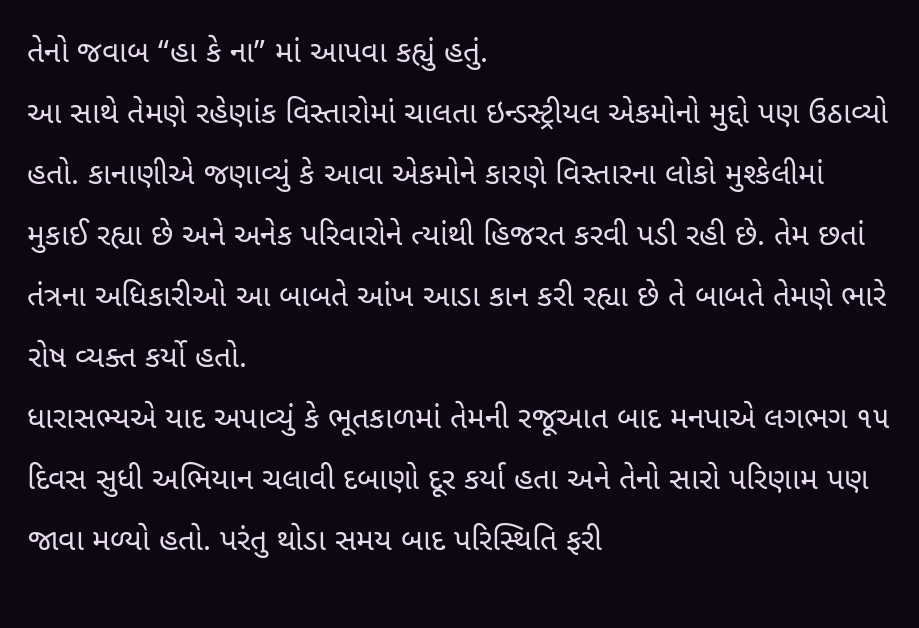તેનો જવાબ “હા કે ના” માં આપવા કહ્યું હતું.
આ સાથે તેમણે રહેણાંક વિસ્તારોમાં ચાલતા ઇન્ડસ્ટ્રીયલ એકમોનો મુદ્દો પણ ઉઠાવ્યો હતો. કાનાણીએ જણાવ્યું કે આવા એકમોને કારણે વિસ્તારના લોકો મુશ્કેલીમાં મુકાઈ રહ્યા છે અને અનેક પરિવારોને ત્યાંથી હિજરત કરવી પડી રહી છે. તેમ છતાં તંત્રના અધિકારીઓ આ બાબતે આંખ આડા કાન કરી રહ્યા છે તે બાબતે તેમણે ભારે રોષ વ્યક્ત કર્યો હતો.
ધારાસભ્યએ યાદ અપાવ્યું કે ભૂતકાળમાં તેમની રજૂઆત બાદ મનપાએ લગભગ ૧૫ દિવસ સુધી અભિયાન ચલાવી દબાણો દૂર કર્યા હતા અને તેનો સારો પરિણામ પણ જાવા મળ્યો હતો. પરંતુ થોડા સમય બાદ પરિસ્થિતિ ફરી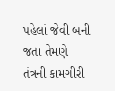પહેલાં જેવી બની જતા તેમણે તંત્રની કામગીરી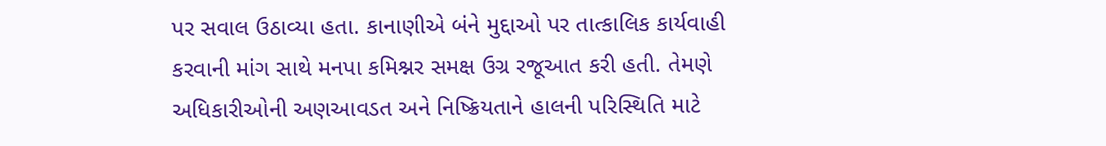પર સવાલ ઉઠાવ્યા હતા. કાનાણીએ બંને મુદ્દાઓ પર તાત્કાલિક કાર્યવાહી કરવાની માંગ સાથે મનપા કમિશ્નર સમક્ષ ઉગ્ર રજૂઆત કરી હતી. તેમણે અધિકારીઓની અણઆવડત અને નિષ્ક્રિયતાને હાલની પરિસ્થિતિ માટે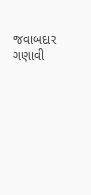જવાબદાર ગણાવી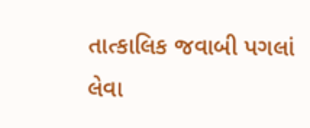તાત્કાલિક જવાબી પગલાં લેવા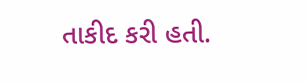તાકીદ કરી હતી.